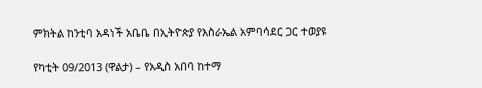ምክትል ከንቲባ አዳነች አቤቤ በኢትዮጵያ የእስራኤል አምባሳደር ጋር ተወያዩ

የካቲት 09/2013 (ዋልታ) – የአዲስ አበባ ከተማ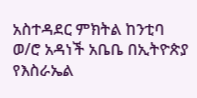አስተዳደር ምክትል ከንቲባ ወ/ሮ አዳነች አቤቤ በኢትዮጵያ የእስራኤል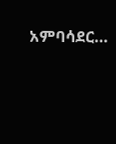አምባሳደር…